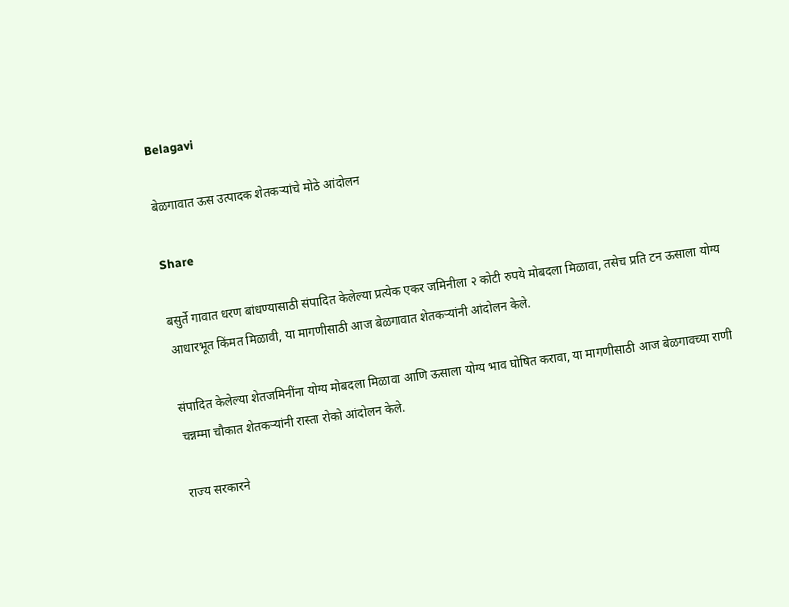Belagavi

बेळगावात ऊस उत्पादक शेतकऱ्यांचे मोठे आंदोलन

Share

बसुर्ते गावात धरण बांधण्यासाठी संपादित केलेल्या प्रत्येक एकर जमिनीला २ कोटी रुपये मोबदला मिळावा, तसेच प्रति टन ऊसाला योग्य आधारभूत किंमत मिळावी, या मागणीसाठी आज बेळगावात शेतकऱ्यांनी आंदोलन केले.

संपादित केलेल्या शेतजमिनींना योग्य मोबदला मिळावा आणि ऊसाला योग्य भाव घोषित करावा, या मागणीसाठी आज बेळगावच्या राणी चन्नम्मा चौकात शेतकऱ्यांनी रास्ता रोको आंदोलन केले.

राज्य सरकारने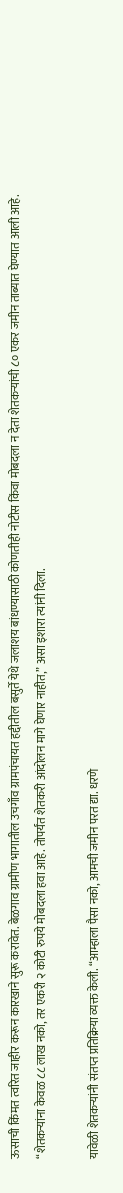ऊसाची किंमत त्वरित जाहीर करून कारखाने सुरू करावेत. बेळगाव ग्रामीण भागातील उचगाँव ग्रामपंचायत हद्दीतील बसुर्ते येथे जलाशय बांधण्यासाठी कोणतीही नोटीस किंवा मोबदला न देता शेतकऱ्यांची ८० एकर जमीन ताब्यात घेण्यात आली आहे. “शेतकऱ्यांना केवळ ८८ लाख नको, तर एकरी २ कोटी रुपये मोबदला हवा आहे. तोपर्यंत शेतकरी आंदोलन मागे घेणार नाहीत,” असा इशारा त्यांनी दिला.

यावेळी शेतकऱ्यांनी संतप्त प्रतिक्रिया व्यक्त केली. “आम्हाला पैसा नको, आमची जमीन परत द्या. धरणे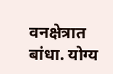वनक्षेत्रात बांधा. योग्य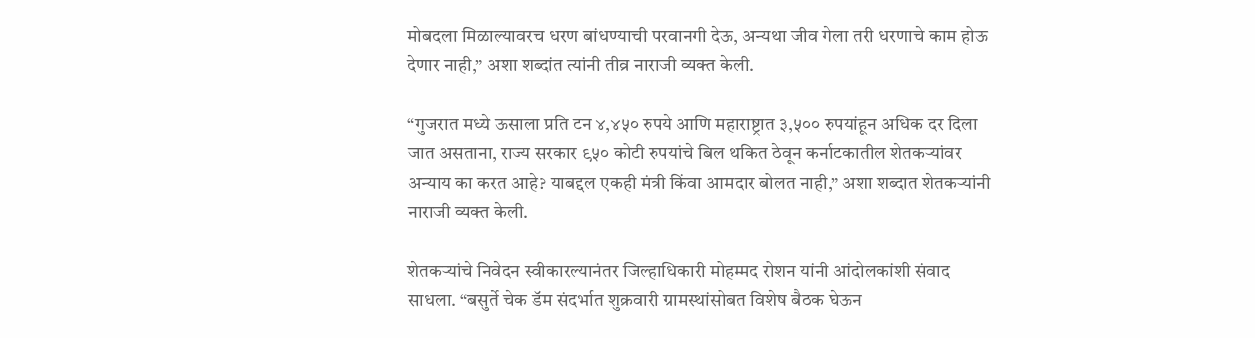मोबदला मिळाल्यावरच धरण बांधण्याची परवानगी देऊ, अन्यथा जीव गेला तरी धरणाचे काम होऊ देणार नाही,” अशा शब्दांत त्यांनी तीव्र नाराजी व्यक्त केली.

“गुजरात मध्ये ऊसाला प्रति टन ४,४५० रुपये आणि महाराष्ट्रात ३,५०० रुपयांहून अधिक दर दिला जात असताना, राज्य सरकार ९५० कोटी रुपयांचे बिल थकित ठेवून कर्नाटकातील शेतकऱ्यांवर अन्याय का करत आहे? याबद्दल एकही मंत्री किंवा आमदार बोलत नाही,” अशा शब्दात शेतकऱ्यांनी नाराजी व्यक्त केली.

शेतकऱ्यांचे निवेदन स्वीकारल्यानंतर जिल्हाधिकारी मोहम्मद रोशन यांनी आंदोलकांशी संवाद साधला. “बसुर्ते चेक डॅम संदर्भात शुक्रवारी ग्रामस्थांसोबत विशेष बैठक घेऊन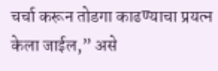चर्चा करून तोडगा काढण्याचा प्रयत्न केला जाईल,” असे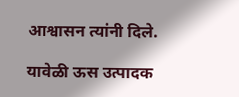आश्वासन त्यांनी दिले.

यावेळी ऊस उत्पादक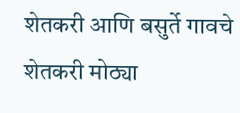शेतकरी आणि बसुर्ते गावचे शेतकरी मोठ्या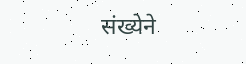संख्येने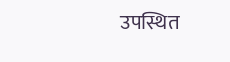उपस्थित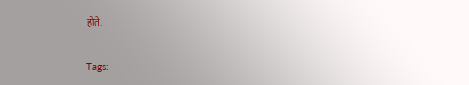होते.

Tags: